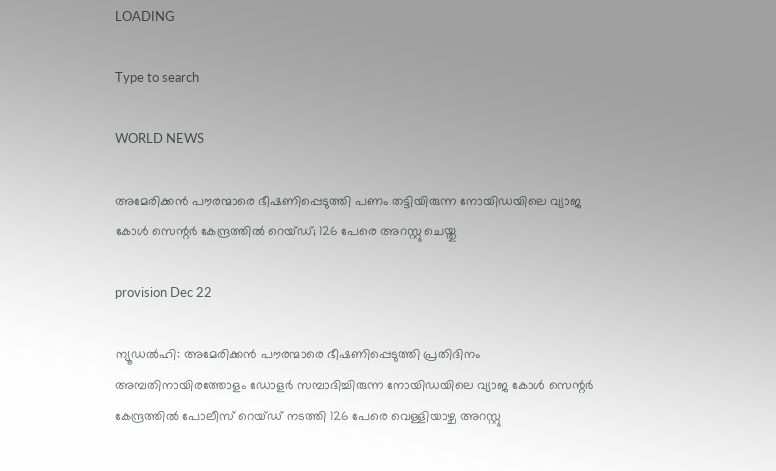LOADING

Type to search

WORLD NEWS

അമേരിക്കന്‍ പൗരന്മാരെ ഭീഷണിപ്പെടുത്തി പണം തട്ടിയിരുന്ന നോയിഡയിലെ വ്യാജ കോള്‍ സെന്റര്‍ കേന്ദ്രത്തില്‍ റെയ്ഡ്; 126 പേരെ അറസ്റ്റു ചെയ്തു

provision Dec 22

ന്യൂഡല്‍ഹി: അമേരിക്കന്‍ പൗരന്മാരെ ഭീഷണിപ്പെടുത്തി പ്രതിദിനം അമ്പതിനായിരത്തോളം ഡോളര്‍ സമ്പാദിച്ചിരുന്ന നോയിഡയിലെ വ്യാജ കോള്‍ സെന്റര്‍ കേന്ദ്രത്തില്‍ പോലീസ് റെയ്ഡ് നടത്തി 126 പേരെ വെള്ളിയാഴ്ച അറസ്റ്റു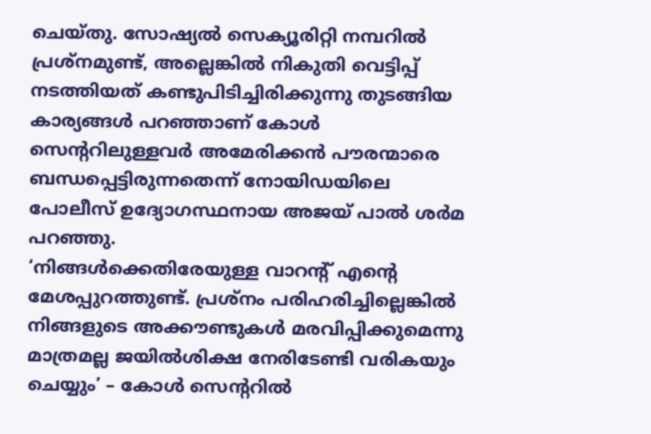ചെയ്തു. സോഷ്യല്‍ സെക്യൂരിറ്റി നമ്പറില്‍ പ്രശ്‌നമുണ്ട്, അല്ലെങ്കില്‍ നികുതി വെട്ടിപ്പ് നടത്തിയത് കണ്ടുപിടിച്ചിരിക്കുന്നു തുടങ്ങിയ കാര്യങ്ങള്‍ പറഞ്ഞാണ് കോള്‍ സെന്ററിലുള്ളവര്‍ അമേരിക്കന്‍ പൗരന്മാരെ ബന്ധപ്പെട്ടിരുന്നതെന്ന് നോയിഡയിലെ പോലീസ് ഉദ്യോഗസ്ഥനായ അജയ് പാല്‍ ശര്‍മ പറഞ്ഞു.
‘നിങ്ങള്‍ക്കെതിരേയുള്ള വാറന്റ് എന്റെ മേശപ്പുറത്തുണ്ട്. പ്രശ്‌നം പരിഹരിച്ചില്ലെങ്കില്‍ നിങ്ങളുടെ അക്കൗണ്ടുകള്‍ മരവിപ്പിക്കുമെന്നു മാത്രമല്ല ജയില്‍ശിക്ഷ നേരിടേണ്ടി വരികയും ചെയ്യും’ – കോള്‍ സെന്ററില്‍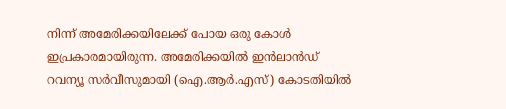നിന്ന് അമേരിക്കയിലേക്ക് പോയ ഒരു കോള്‍ ഇപ്രകാരമായിരുന്ന. അമേരിക്കയില്‍ ഇന്‍ലാന്‍ഡ് റവന്യൂ സര്‍വീസുമായി (ഐ.ആര്‍.എസ്) കോടതിയില്‍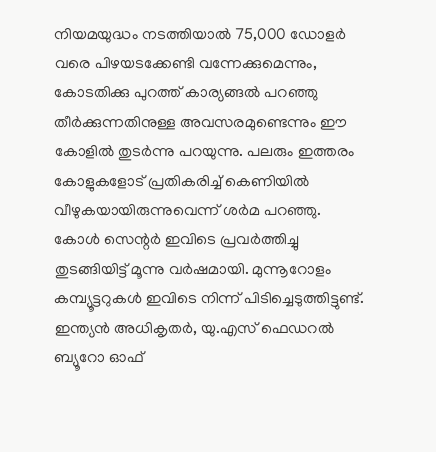നിയമയുദ്ധം നടത്തിയാല്‍ 75,000 ഡോളര്‍ വരെ പിഴയടക്കേണ്ടി വന്നേക്കുമെന്നും, കോടതിക്കു പുറത്ത് കാര്യങ്ങല്‍ പറഞ്ഞു തീര്‍ക്കുന്നതിനുള്ള അവസരമുണ്ടെന്നും ഈ കോളില്‍ തുടര്‍ന്നു പറയുന്നു. പലരും ഇത്തരം കോളുകളോട് പ്രതികരിച്ച് കെണിയില്‍ വീഴുകയായിരുന്നുവെന്ന് ശര്‍മ പറഞ്ഞു. കോള്‍ സെന്റര്‍ ഇവിടെ പ്രവര്‍ത്തിച്ചു തുടങ്ങിയിട്ട് മൂന്നു വര്‍ഷമായി. മുന്നൂറോളം കമ്പ്യൂട്ടറുകള്‍ ഇവിടെ നിന്ന് പിടിച്ചെടുത്തിട്ടുണ്ട്. ഇന്ത്യന്‍ അധികൃതര്‍, യു.എസ് ഫെഡറല്‍ ബ്യൂറോ ഓഫ്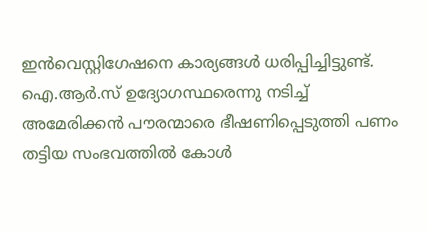ഇന്‍വെസ്റ്റിഗേഷനെ കാര്യങ്ങള്‍ ധരിപ്പിച്ചിട്ടുണ്ട്.
ഐ.ആര്‍.സ് ഉദ്യോഗസ്ഥരെന്നു നടിച്ച് അമേരിക്കന്‍ പൗരന്മാരെ ഭീഷണിപ്പെടുത്തി പണം തട്ടിയ സംഭവത്തില്‍ കോള്‍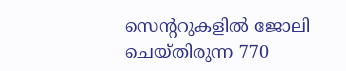സെന്ററുകളില്‍ ജോലി ചെയ്തിരുന്ന 770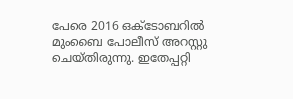പേരെ 2016 ഒക്‌ടോബറില്‍ മുംബൈ പോലീസ് അറസ്റ്റു ചെയ്തിരുന്നു. ഇതേപ്പറ്റി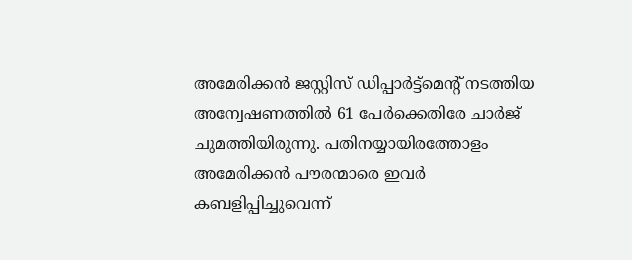അമേരിക്കന്‍ ജസ്റ്റിസ് ഡിപ്പാര്‍ട്ട്‌മെന്റ് നടത്തിയ അന്വേഷണത്തില്‍ 61 പേര്‍ക്കെതിരേ ചാര്‍ജ് ചുമത്തിയിരുന്നു. പതിനയ്യായിരത്തോളം അമേരിക്കന്‍ പൗരന്മാരെ ഇവര്‍ കബളിപ്പിച്ചുവെന്ന്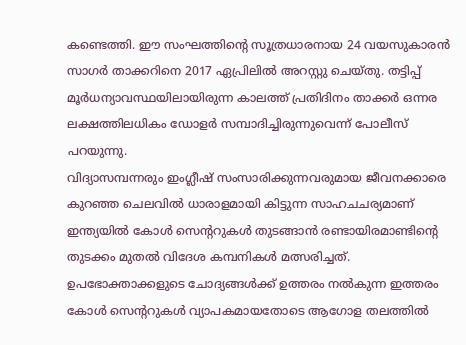കണ്ടെത്തി. ഈ സംഘത്തിന്റെ സൂത്രധാരനായ 24 വയസുകാരന്‍ സാഗര്‍ താക്കറിനെ 2017 ഏപ്രിലില്‍ അറസ്റ്റു ചെയ്തു. തട്ടിപ്പ് മൂര്‍ധന്യാവസ്ഥയിലായിരുന്ന കാലത്ത് പ്രതിദിനം താക്കര്‍ ഒന്നര ലക്ഷത്തിലധികം ഡോളര്‍ സമ്പാദിച്ചിരുന്നുവെന്ന് പോലീസ് പറയുന്നു.
വിദ്യാസമ്പന്നരും ഇംഗ്ലീഷ് സംസാരിക്കുന്നവരുമായ ജീവനക്കാരെ കുറഞ്ഞ ചെലവില്‍ ധാരാളമായി കിട്ടുന്ന സാഹചചര്യമാണ് ഇന്ത്യയില്‍ കോള്‍ സെന്ററുകള്‍ തുടങ്ങാന്‍ രണ്ടായിരമാണ്ടിന്റെ തുടക്കം മുതല്‍ വിദേശ കമ്പനികള്‍ മത്സരിച്ചത്. ഉപഭോക്താക്കളുടെ ചോദ്യങ്ങള്‍ക്ക് ഉത്തരം നല്‍കുന്ന ഇത്തരം കോള്‍ സെന്ററുകള്‍ വ്യാപകമായതോടെ ആഗോള തലത്തില്‍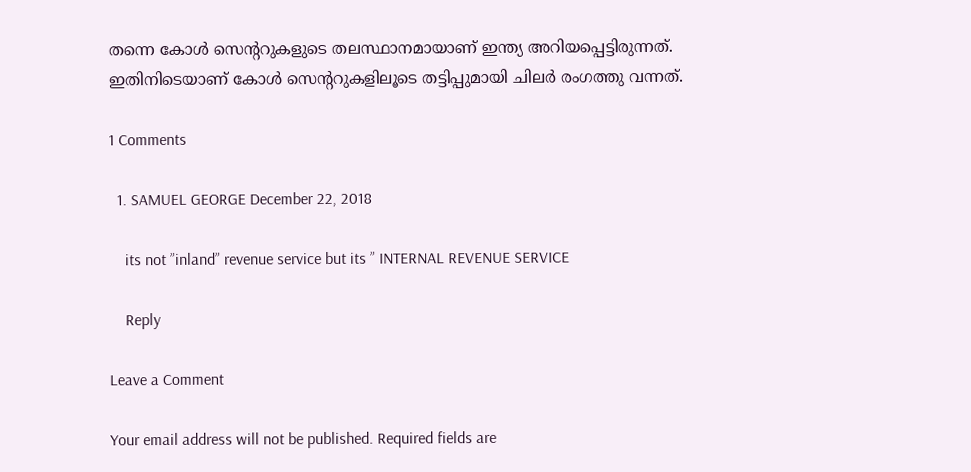തന്നെ കോള്‍ സെന്ററുകളുടെ തലസ്ഥാനമായാണ് ഇന്ത്യ അറിയപ്പെട്ടിരുന്നത്. ഇതിനിടെയാണ് കോള്‍ സെന്ററുകളിലൂടെ തട്ടിപ്പുമായി ചിലര്‍ രംഗത്തു വന്നത്.

1 Comments

  1. SAMUEL GEORGE December 22, 2018

    its not ”inland” revenue service but its ” INTERNAL REVENUE SERVICE

    Reply

Leave a Comment

Your email address will not be published. Required fields are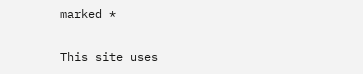marked *

This site uses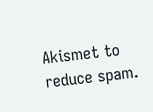Akismet to reduce spam.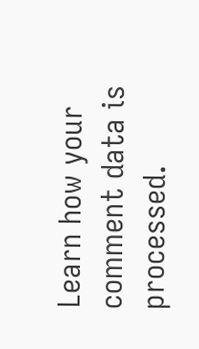Learn how your comment data is processed.